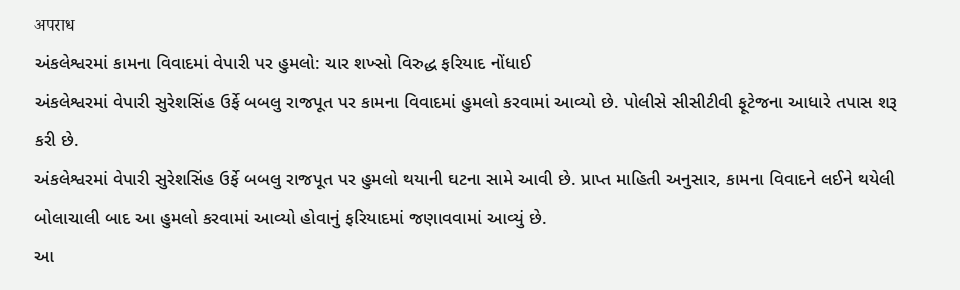अपराध
અંકલેશ્વરમાં કામના વિવાદમાં વેપારી પર હુમલો: ચાર શખ્સો વિરુદ્ધ ફરિયાદ નોંધાઈ
અંકલેશ્વરમાં વેપારી સુરેશસિંહ ઉર્ફે બબલુ રાજપૂત પર કામના વિવાદમાં હુમલો કરવામાં આવ્યો છે. પોલીસે સીસીટીવી ફૂટેજના આધારે તપાસ શરૂ કરી છે.
અંકલેશ્વરમાં વેપારી સુરેશસિંહ ઉર્ફે બબલુ રાજપૂત પર હુમલો થયાની ઘટના સામે આવી છે. પ્રાપ્ત માહિતી અનુસાર, કામના વિવાદને લઈને થયેલી બોલાચાલી બાદ આ હુમલો કરવામાં આવ્યો હોવાનું ફરિયાદમાં જણાવવામાં આવ્યું છે.
આ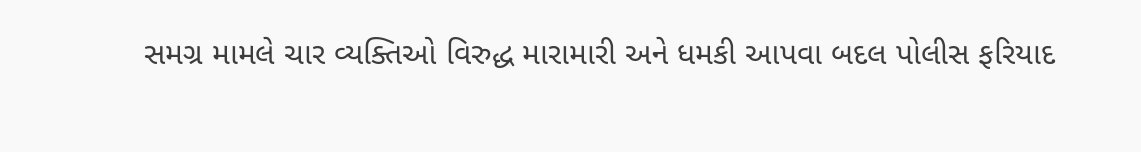સમગ્ર મામલે ચાર વ્યક્તિઓ વિરુદ્ધ મારામારી અને ધમકી આપવા બદલ પોલીસ ફરિયાદ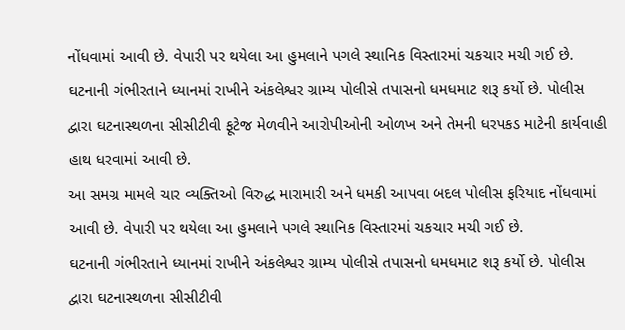નોંધવામાં આવી છે. વેપારી પર થયેલા આ હુમલાને પગલે સ્થાનિક વિસ્તારમાં ચકચાર મચી ગઈ છે.
ઘટનાની ગંભીરતાને ધ્યાનમાં રાખીને અંકલેશ્વર ગ્રામ્ય પોલીસે તપાસનો ધમધમાટ શરૂ કર્યો છે. પોલીસ દ્વારા ઘટનાસ્થળના સીસીટીવી ફૂટેજ મેળવીને આરોપીઓની ઓળખ અને તેમની ધરપકડ માટેની કાર્યવાહી હાથ ધરવામાં આવી છે.
આ સમગ્ર મામલે ચાર વ્યક્તિઓ વિરુદ્ધ મારામારી અને ધમકી આપવા બદલ પોલીસ ફરિયાદ નોંધવામાં આવી છે. વેપારી પર થયેલા આ હુમલાને પગલે સ્થાનિક વિસ્તારમાં ચકચાર મચી ગઈ છે.
ઘટનાની ગંભીરતાને ધ્યાનમાં રાખીને અંકલેશ્વર ગ્રામ્ય પોલીસે તપાસનો ધમધમાટ શરૂ કર્યો છે. પોલીસ દ્વારા ઘટનાસ્થળના સીસીટીવી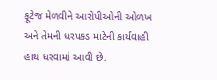ફૂટેજ મેળવીને આરોપીઓની ઓળખ અને તેમની ધરપકડ માટેની કાર્યવાહી હાથ ધરવામાં આવી છે.